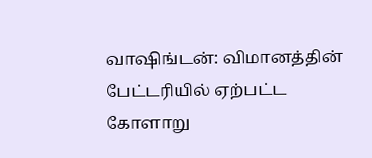வாஷிங்டன்: விமானத்தின் பேட்டரியில் ஏற்பட்ட கோளாறு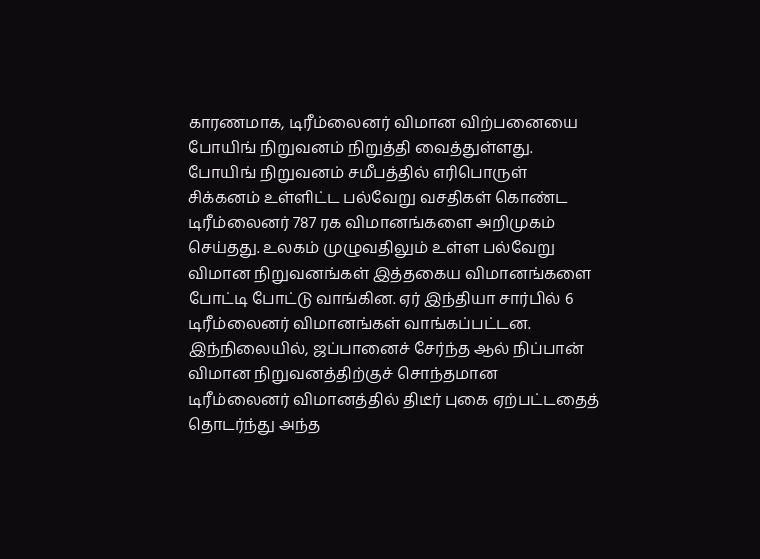காரணமாக, டிரீம்லைனர் விமான விற்பனையை போயிங் நிறுவனம் நிறுத்தி வைத்துள்ளது. போயிங் நிறுவனம் சமீபத்தில் எரிபொருள் சிக்கனம் உள்ளிட்ட பல்வேறு வசதிகள் கொண்ட டிரீம்லைனர் 787 ரக விமானங்களை அறிமுகம் செய்தது. உலகம் முழுவதிலும் உள்ள பல்வேறு விமான நிறுவனங்கள் இத்தகைய விமானங்களை போட்டி போட்டு வாங்கின. ஏர் இந்தியா சார்பில் 6 டிரீம்லைனர் விமானங்கள் வாங்கப்பட்டன. இந்நிலையில், ஜப்பானைச் சேர்ந்த ஆல் நிப்பான் விமான நிறுவனத்திற்குச் சொந்தமான டிரீம்லைனர் விமானத்தில் திடீர் புகை ஏற்பட்டதைத் தொடர்ந்து அந்த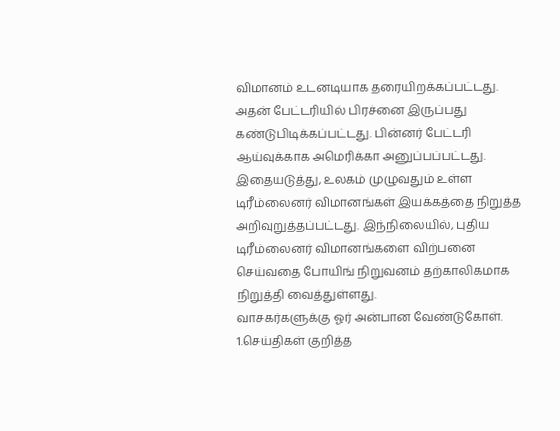விமானம் உடனடியாக தரையிறக்கப்பட்டது. அதன் பேட்டரியில் பிரச்னை இருப்பது கண்டுபிடிக்கப்பட்டது. பின்னர் பேட்டரி ஆய்வுக்காக அமெரிக்கா அனுப்பப்பட்டது. இதையடுத்து, உலகம் முழுவதும் உள்ள டிரீம்லைனர் விமானங்கள் இயக்கத்தை நிறுத்த அறிவுறுத்தப்பட்டது. இந்நிலையில், புதிய டிரீம்லைனர் விமானங்களை விற்பனை செய்வதை போயிங் நிறுவனம் தற்காலிகமாக நிறுத்தி வைத்துள்ளது.
வாசகர்களுக்கு ஓர் அன்பான வேண்டுகோள்.
1.செய்திகள் குறித்த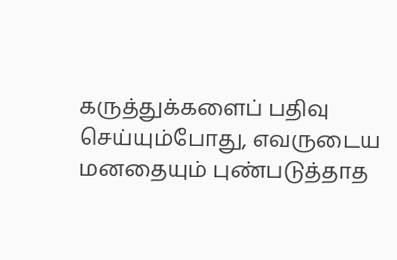கருத்துக்களைப் பதிவு செய்யும்போது, எவருடைய மனதையும் புண்படுத்தாத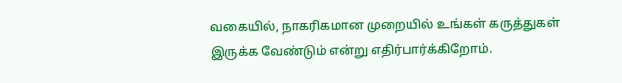வகையில், நாகரிகமான முறையில் உங்கள் கருத்துகள் இருக்க வேண்டும் என்று எதிர்பார்க்கிறோம்.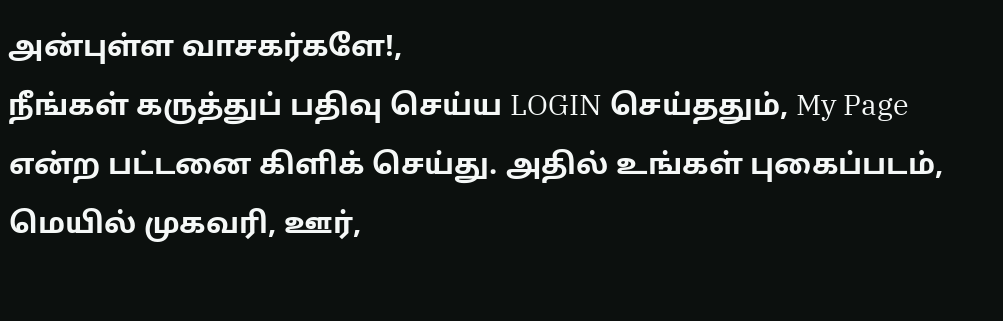அன்புள்ள வாசகர்களே!,
நீங்கள் கருத்துப் பதிவு செய்ய LOGIN செய்ததும், My Page என்ற பட்டனை கிளிக் செய்து. அதில் உங்கள் புகைப்படம், மெயில் முகவரி, ஊர்,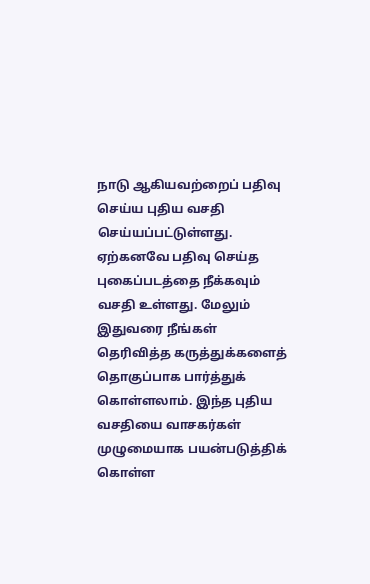நாடு ஆகியவற்றைப் பதிவு செய்ய புதிய வசதி செய்யப்பட்டுள்ளது. ஏற்கனவே பதிவு செய்த புகைப்படத்தை நீக்கவும் வசதி உள்ளது. மேலும் இதுவரை நீங்கள் தெரிவித்த கருத்துக்களைத் தொகுப்பாக பார்த்துக் கொள்ளலாம். இந்த புதிய வசதியை வாசகர்கள் முழுமையாக பயன்படுத்திக் கொள்ள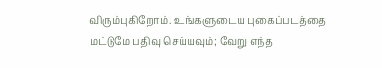விரும்புகிறோம். உங்களுடைய புகைப்படத்தை மட்டுமே பதிவு செய்யவும்; வேறு எந்த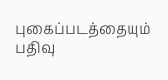புகைப்படத்தையும் பதிவு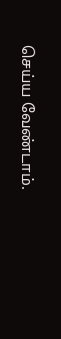செய்ய வேண்டாம்.